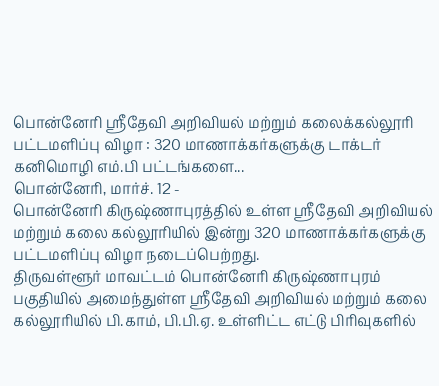பொன்னேரி ஸ்ரீதேவி அறிவியல் மற்றும் கலைக்கல்லூரி பட்டமளிப்பு விழா : 320 மாணாக்கர்களுக்கு டாக்டர் கனிமொழி எம்.பி பட்டங்களை...
பொன்னேரி, மார்ச். 12 -
பொன்னேரி கிருஷ்ணாபுரத்தில் உள்ள ஸ்ரீதேவி அறிவியல் மற்றும் கலை கல்லூரியில் இன்று 320 மாணாக்கர்களுக்கு பட்டமளிப்பு விழா நடைப்பெற்றது.
திருவள்ளூர் மாவட்டம் பொன்னேரி கிருஷ்ணாபுரம் பகுதியில் அமைந்துள்ள ஸ்ரீதேவி அறிவியல் மற்றும் கலை கல்லூரியில் பி.காம், பி.பி.ஏ. உள்ளிட்ட எட்டு பிரிவுகளில்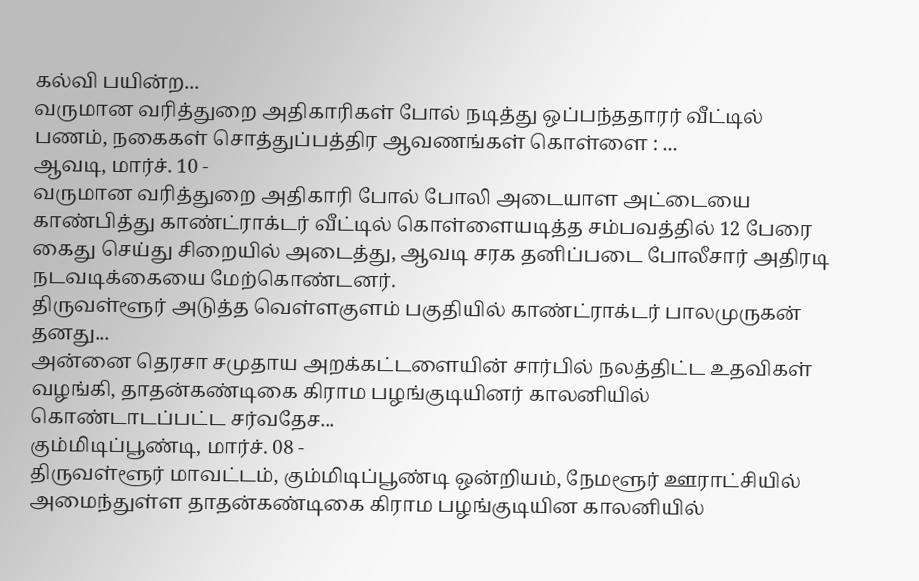கல்வி பயின்ற...
வருமான வரித்துறை அதிகாரிகள் போல் நடித்து ஒப்பந்ததாரர் வீட்டில் பணம், நகைகள் சொத்துப்பத்திர ஆவணங்கள் கொள்ளை : ...
ஆவடி, மார்ச். 10 -
வருமான வரித்துறை அதிகாரி போல் போலி அடையாள அட்டையை காண்பித்து காண்ட்ராக்டர் வீட்டில் கொள்ளையடித்த சம்பவத்தில் 12 பேரை கைது செய்து சிறையில் அடைத்து, ஆவடி சரக தனிப்படை போலீசார் அதிரடி நடவடிக்கையை மேற்கொண்டனர்.
திருவள்ளூர் அடுத்த வெள்ளகுளம் பகுதியில் காண்ட்ராக்டர் பாலமுருகன் தனது...
அன்னை தெரசா சமுதாய அறக்கட்டளையின் சார்பில் நலத்திட்ட உதவிகள் வழங்கி, தாதன்கண்டிகை கிராம பழங்குடியினர் காலனியில் கொண்டாடப்பட்ட சர்வதேச...
கும்மிடிப்பூண்டி, மார்ச். 08 -
திருவள்ளூர் மாவட்டம், கும்மிடிப்பூண்டி ஒன்றியம், நேமளூர் ஊராட்சியில் அமைந்துள்ள தாதன்கண்டிகை கிராம பழங்குடியின காலனியில்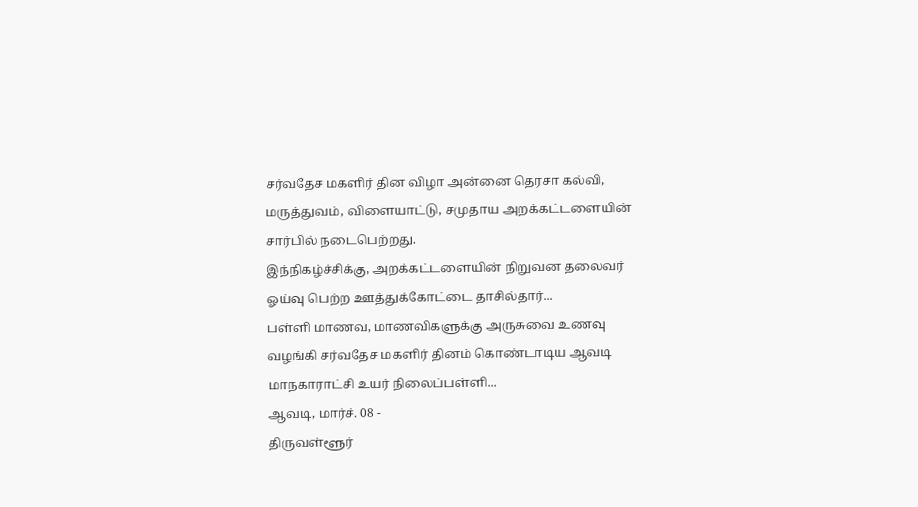சர்வதேச மகளிர் தின விழா அன்னை தெரசா கல்வி, மருத்துவம், விளையாட்டு, சமுதாய அறக்கட்டளையின் சார்பில் நடைபெற்றது.
இந்நிகழ்ச்சிக்கு, அறக்கட்டளையின் நிறுவன தலைவர் ஓய்வு பெற்ற ஊத்துக்கோட்டை தாசில்தார்...
பள்ளி மாணவ, மாணவிகளுக்கு அருசுவை உணவு வழங்கி சர்வதேச மகளிர் தினம் கொண்டாடிய ஆவடி மாநகாராட்சி உயர் நிலைப்பள்ளி...
ஆவடி, மார்ச். 08 -
திருவள்ளூர்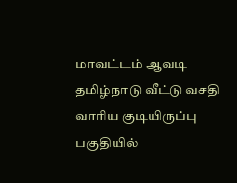மாவட்டம் ஆவடி தமிழ்நாடு வீட்டு வசதி வாரிய குடியிருப்பு பகுதியில்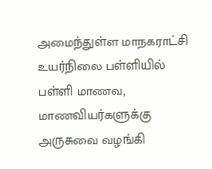அமைந்துள்ள மாநகராட்சி உயர்நிலை பள்ளியில் பள்ளி மாணவ, மாணவியர்களுக்கு அருசுவை வழங்கி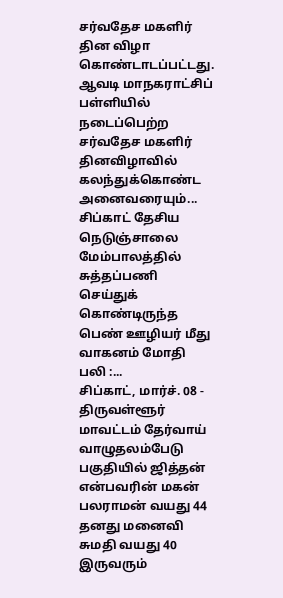சர்வதேச மகளிர் தின விழா கொண்டாடப்பட்டது.
ஆவடி மாநகராட்சிப் பள்ளியில் நடைப்பெற்ற சர்வதேச மகளிர் தினவிழாவில் கலந்துக்கொண்ட அனைவரையும்...
சிப்காட் தேசிய நெடுஞ்சாலை மேம்பாலத்தில் சுத்தப்பணி செய்துக் கொண்டிருந்த பெண் ஊழியர் மீது வாகனம் மோதி பலி :...
சிப்காட், மார்ச். 08 -
திருவள்ளூர் மாவட்டம் தேர்வாய் வாழுதலம்பேடு பகுதியில் ஜித்தன் என்பவரின் மகன் பலராமன் வயது 44 தனது மனைவி சுமதி வயது 40 இருவரும்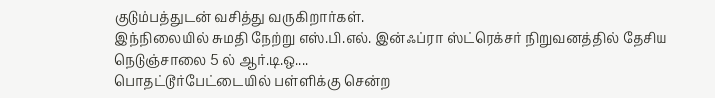குடும்பத்துடன் வசித்து வருகிறார்கள்.
இந்நிலையில் சுமதி நேற்று எஸ்.பி.எல். இன்ஃப்ரா ஸ்ட்ரெக்சர் நிறுவனத்தில் தேசிய நெடுஞ்சாலை 5 ல் ஆர்.டி.ஒ....
பொதட்டூர்பேட்டையில் பள்ளிக்கு சென்ற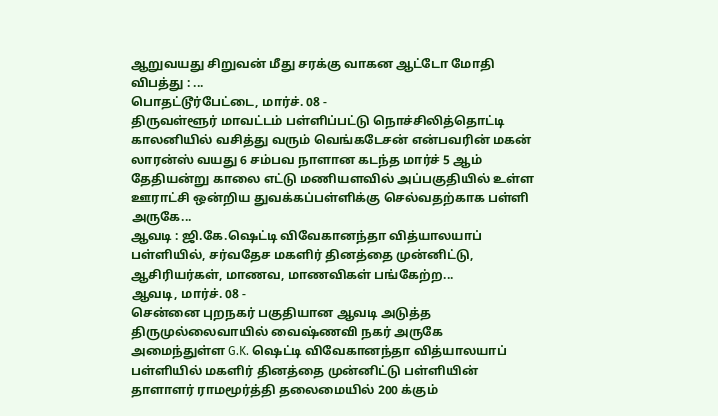ஆறுவயது சிறுவன் மீது சரக்கு வாகன ஆட்டோ மோதி விபத்து : ...
பொதட்டூர்பேட்டை, மார்ச். 08 -
திருவள்ளூர் மாவட்டம் பள்ளிப்பட்டு நொச்சிலித்தொட்டி காலனியில் வசித்து வரும் வெங்கடேசன் என்பவரின் மகன் லாரன்ஸ் வயது 6 சம்பவ நாளான கடந்த மார்ச் 5 ஆம் தேதியன்று காலை எட்டு மணியளவில் அப்பகுதியில் உள்ள ஊராட்சி ஒன்றிய துவக்கப்பள்ளிக்கு செல்வதற்காக பள்ளி அருகே...
ஆவடி : ஜி.கே.ஷெட்டி விவேகானந்தா வித்யாலயாப் பள்ளியில், சர்வதேச மகளிர் தினத்தை முன்னிட்டு, ஆசிரியர்கள், மாணவ, மாணவிகள் பங்கேற்ற...
ஆவடி, மார்ச். 08 -
சென்னை புறநகர் பகுதியான ஆவடி அடுத்த திருமுல்லைவாயில் வைஷ்ணவி நகர் அருகே அமைந்துள்ள G.K. ஷெட்டி விவேகானந்தா வித்யாலயாப் பள்ளியில் மகளிர் தினத்தை முன்னிட்டு பள்ளியின் தாளாளர் ராமமூர்த்தி தலைமையில் 200 க்கும்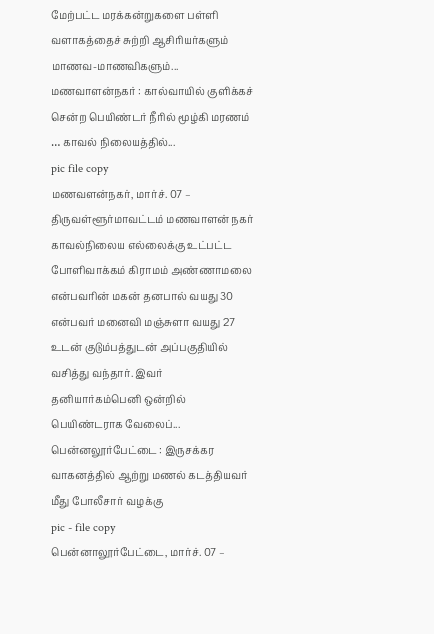மேற்பட்ட மரக்கன்றுகளை பள்ளி வளாகத்தைச் சுற்றி ஆசிரியர்களும் மாணவ-மாணவிகளும்...
மணவாளன்நகர் : கால்வாயில் குளிக்கச் சென்ற பெயிண்டர் நீரில் மூழ்கி மரணம் … காவல் நிலையத்தில்...
pic file copy
மணவளன்நகர், மார்ச். 07 –
திருவள்ளூர்மாவட்டம் மணவாளன் நகர் காவல்நிலைய எல்லைக்கு உட்பட்ட போளிவாக்கம் கிராமம் அண்ணாமலை என்பவரின் மகன் தனபால் வயது 30 என்பவர் மனைவி மஞ்சுளா வயது 27 உடன் குடும்பத்துடன் அப்பகுதியில் வசித்து வந்தார். இவர் தனியார்கம்பெனி ஒன்றில் பெயிண்டராக வேலைப்...
பென்னலூர்பேட்டை : இருசக்கர வாகனத்தில் ஆற்று மணல் கடத்தியவர் மீது போலீசார் வழக்கு
pic - file copy
பென்னாலூர்பேட்டை, மார்ச். 07 –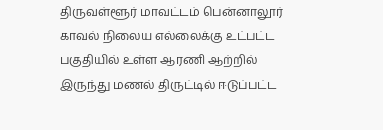திருவள்ளூர் மாவட்டம் பென்னாலூர் காவல் நிலைய எல்லைக்கு உட்பட்ட பகுதியில் உள்ள ஆரணி ஆற்றில் இருந்து மணல் திருட்டில் ஈடுப்பட்ட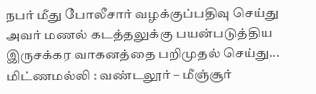நபர் மீது போலீசார் வழக்குப்பதிவு செய்து அவர் மணல் கடத்தலுக்கு பயன்படுத்திய இருசக்கர வாகனத்தை பறிமுதல் செய்து...
மிட்ணமல்லி : வண்டலூர் – மீஞ்சூர்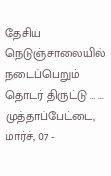தேசிய நெடுஞ்சாலையில் நடைப்பெறும் தொடர் திருட்டு … ...
முத்தாப்பேட்டை, மார்ச், 07 -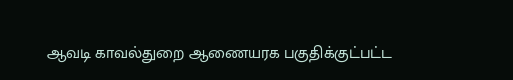ஆவடி காவல்துறை ஆணையரக பகுதிக்குட்பட்ட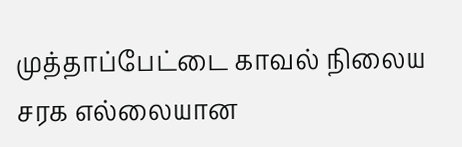முத்தாப்பேட்டை காவல் நிலைய சரக எல்லையான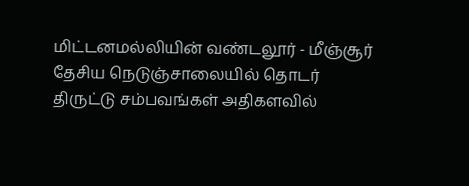மிட்டனமல்லியின் வண்டலூர் - மீஞ்சூர் தேசிய நெடுஞ்சாலையில் தொடர் திருட்டு சம்பவங்கள் அதிகளவில்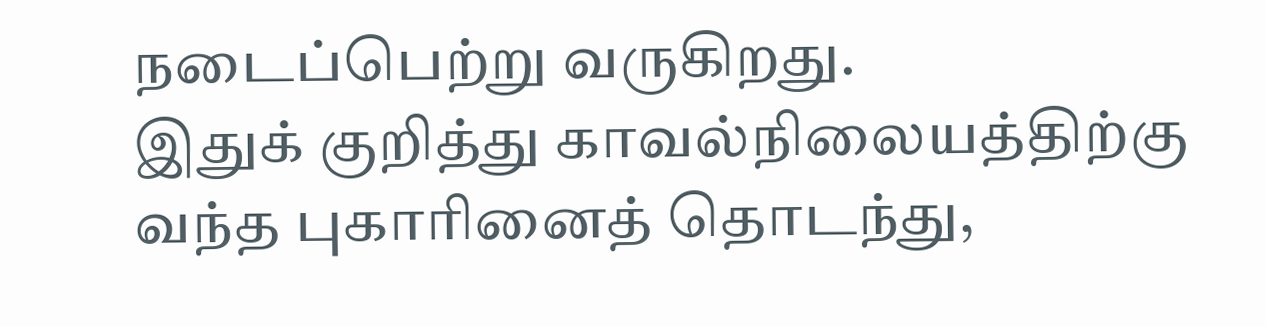நடைப்பெற்று வருகிறது.
இதுக் குறித்து காவல்நிலையத்திற்கு வந்த புகாரினைத் தொடந்து,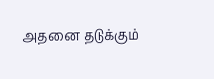அதனை தடுக்கும்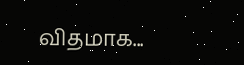விதமாக...